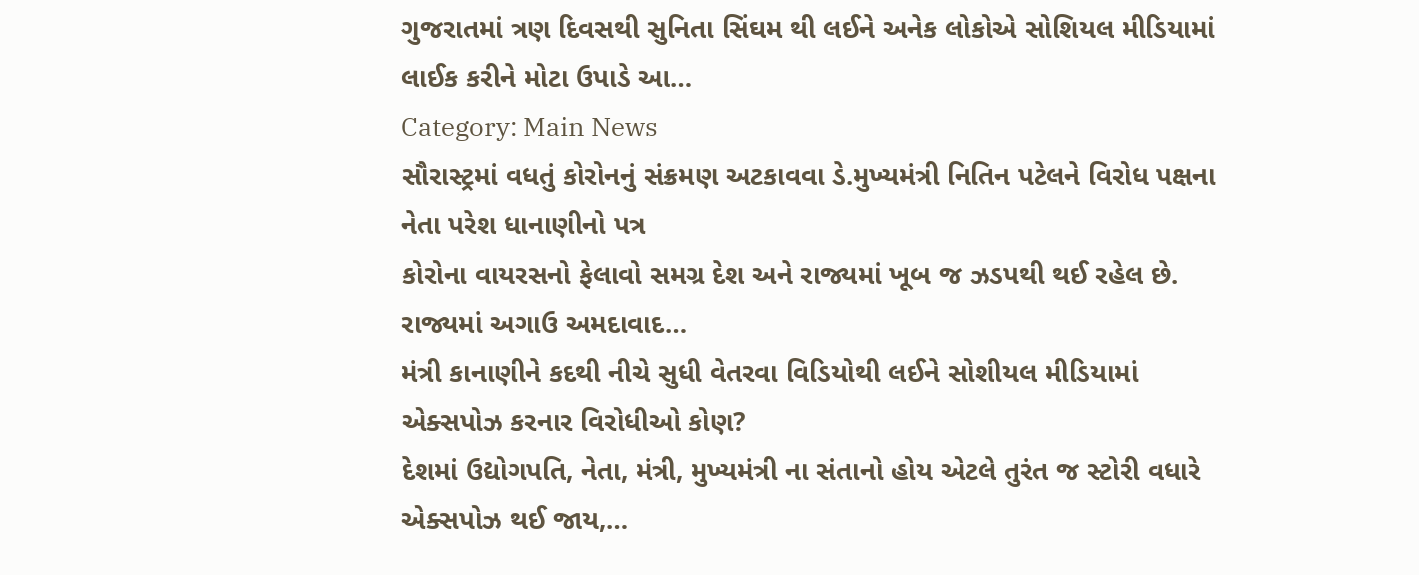ગુજરાતમાં ત્રણ દિવસથી સુનિતા સિંઘમ થી લઈને અનેક લોકોએ સોશિયલ મીડિયામાં લાઈક કરીને મોટા ઉપાડે આ…
Category: Main News
સૌરાસ્ટ્રમાં વધતું કોરોનનું સંક્રમણ અટકાવવા ડે.મુખ્યમંત્રી નિતિન પટેલને વિરોધ પક્ષના નેતા પરેશ ધાનાણીનો પત્ર
કોરોના વાયરસનો ફેલાવો સમગ્ર દેશ અને રાજ્યમાં ખૂબ જ ઝડપથી થઈ રહેલ છે. રાજ્યમાં અગાઉ અમદાવાદ…
મંત્રી કાનાણીને કદથી નીચે સુધી વેતરવા વિડિયોથી લઈને સોશીયલ મીડિયામાં એક્સપોઝ કરનાર વિરોધીઓ કોણ?
દેશમાં ઉદ્યોગપતિ, નેતા, મંત્રી, મુખ્યમંત્રી ના સંતાનો હોય એટલે તુરંત જ સ્ટોરી વધારે એક્સપોઝ થઈ જાય,…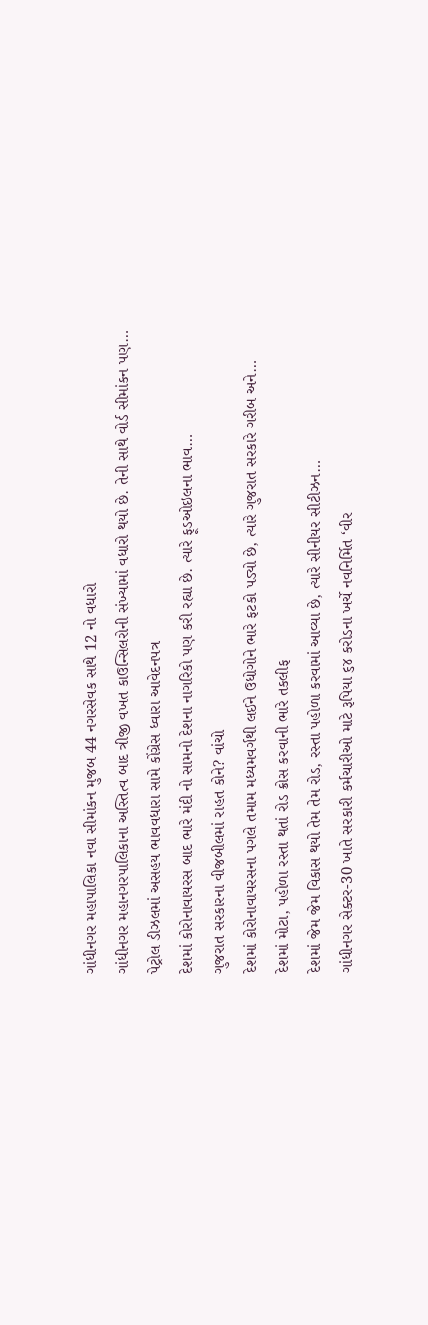ગાંધીનગર મહાપાલિકા નવા સીમાંકન મુજબ 44 નગરસેવક સાથે 12 નો વધારો
ગાંધીનગર મહાનગરપાલિકાના અસ્તિત્વ બાદ ત્રીજી વખત કાઉન્સિલરોની સંખ્યામાં વધારો થયો છે. તેની સાથે વોર્ડ સીમાંકન પણ…
પેટ્રોલ ડીઝલમાં અસહય ભાવવધારા સામે કોંગ્રેસ ધ્વારા આવેદનપત્ર
દેશમાં કોરોનાવાયરસ બાદ ભારે મંદી નો સામનો દેશના નાગરિકો પણ કરી રહ્યા છે. ત્યારે ફૂડઓઇલના ભાવ…
ગુજરાત સરકારના વીજબીલમાં રાહત કોને? વાંચો
દેશમાં કોરોનાવાયરસના પગલે તમામ મધ્યમવર્ગથી લઈને ઉધોગોને ભારે ફટકો પડ્યો છે, ત્યારે ગુજરાત સરકારે ગરીબ અને…
દેશમાં મોટા, પહોળા રસ્તા થતાં રોડ ક્રોસ કરવાની ભારે તકલીફ
દેશમાં જેમ જેમ વિકાસ થયો તેમ તેમ રોડ, રસ્તા પહોળા કરવામાં આવ્યા છે, ત્યારે સીનીયર સીટીઝન…
ગાંધીનગર સેક્ટર-30 ખાતે સરકારી કર્મચારીઓ માટે રૂપિયા ૬૪ કરોડના ખર્ચે નવનિર્મિત ‘વીર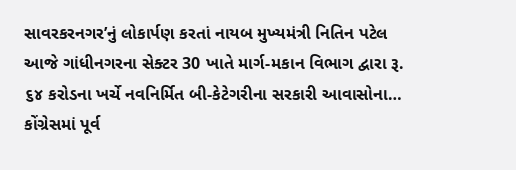સાવરકરનગર’નું લોકાર્પણ કરતાં નાયબ મુખ્યમંત્રી નિતિન પટેલ
આજે ગાંધીનગરના સેક્ટર 30 ખાતે માર્ગ-મકાન વિભાગ દ્વારા રૂ. ૬૪ કરોડના ખર્ચે નવનિર્મિત બી-કેટેગરીના સરકારી આવાસોના…
કોંગ્રેસમાં પૂર્વ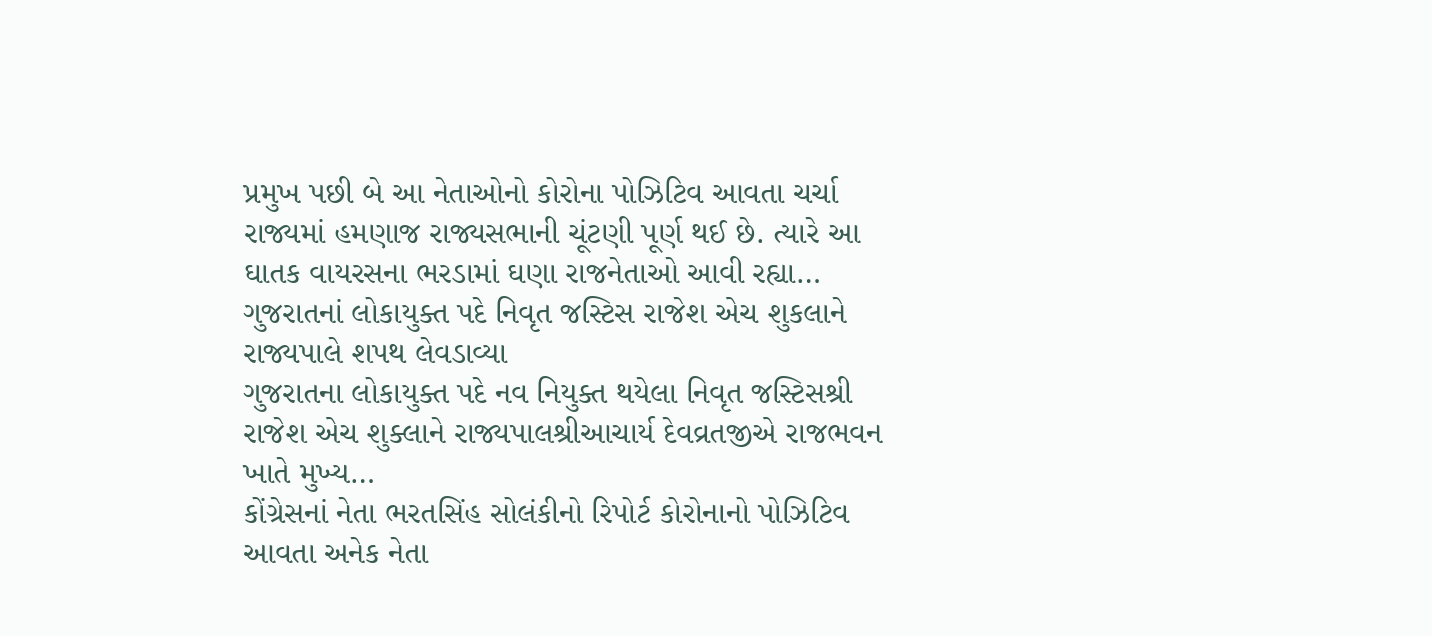પ્રમુખ પછી બે આ નેતાઓનો કોરોના પોઝિટિવ આવતા ચર્ચા
રાજ્યમાં હમણાજ રાજ્યસભાની ચૂંટણી પૂર્ણ થઈ છે. ત્યારે આ ઘાતક વાયરસના ભરડામાં ઘણા રાજનેતાઓ આવી રહ્યા…
ગુજરાતનાં લોકાયુક્ત પદે નિવૃત જસ્ટિસ રાજેશ એચ શુકલાને રાજ્યપાલે શપથ લેવડાવ્યા
ગુજરાતના લોકાયુક્ત પદે નવ નિયુક્ત થયેલા નિવૃત જસ્ટિસશ્રી રાજેશ એચ શુક્લાને રાજ્યપાલશ્રીઆચાર્ય દેવવ્રતજીએ રાજભવન ખાતે મુખ્ય…
કોંગ્રેસનાં નેતા ભરતસિંહ સોલંકીનો રિપોર્ટ કોરોનાનો પોઝિટિવ આવતા અનેક નેતા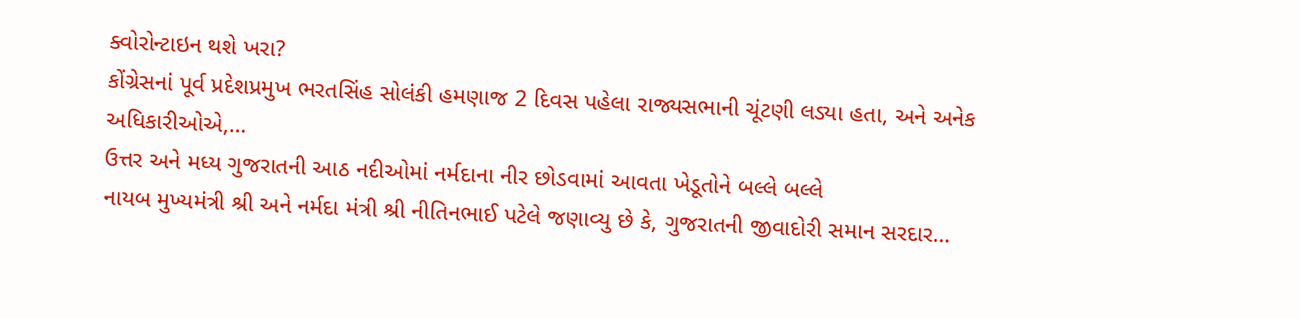ક્વોરોન્ટાઇન થશે ખરા?
કોંગ્રેસનાં પૂર્વ પ્રદેશપ્રમુખ ભરતસિંહ સોલંકી હમણાજ 2 દિવસ પહેલા રાજ્યસભાની ચૂંટણી લડ્યા હતા, અને અનેક અધિકારીઓએ,…
ઉત્તર અને મધ્ય ગુજરાતની આઠ નદીઓમાં નર્મદાના નીર છોડવામાં આવતા ખેડૂતોને બલ્લે બલ્લે
નાયબ મુખ્યમંત્રી શ્રી અને નર્મદા મંત્રી શ્રી નીતિનભાઈ પટેલે જણાવ્યુ છે કે, ગુજરાતની જીવાદોરી સમાન સરદાર…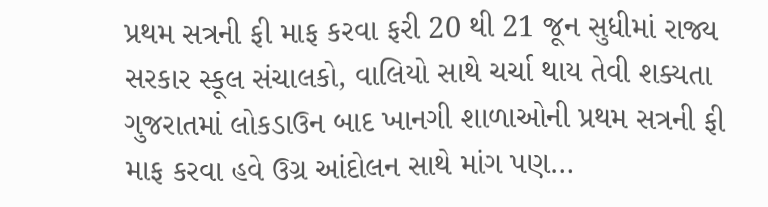પ્રથમ સત્રની ફી માફ કરવા ફરી 20 થી 21 જૂન સુધીમાં રાજ્ય સરકાર સ્કૂલ સંચાલકો, વાલિયો સાથે ચર્ચા થાય તેવી શક્યતા
ગુજરાતમાં લોકડાઉન બાદ ખાનગી શાળાઓની પ્રથમ સત્રની ફી માફ કરવા હવે ઉગ્ર આંદોલન સાથે માંગ પણ…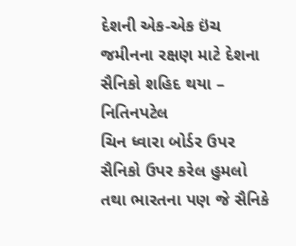દેશની એક-એક ઇંચ જમીનના રક્ષણ માટે દેશના સૈનિકો શહિદ થયા – નિતિનપટેલ
ચિન ધ્વારા બોર્ડર ઉપર સૈનિકો ઉપર કરેલ હુમલો તથા ભારતના પણ જે સૈનિકે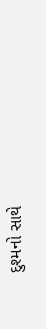દુશ્મનો સાથે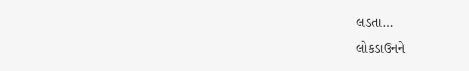લડતા…
લોકડાઉનને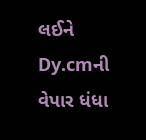લઈને Dy.cmની વેપાર ધંધા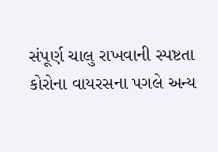સંપૂર્ણ ચાલુ રાખવાની સ્પષ્ટતા
કોરોના વાયરસના પગલે અન્ય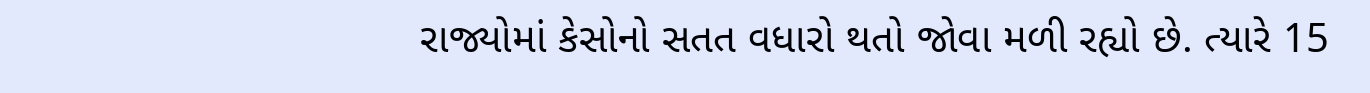રાજ્યોમાં કેસોનો સતત વધારો થતો જોવા મળી રહ્યો છે. ત્યારે 15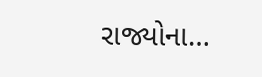રાજ્યોના…